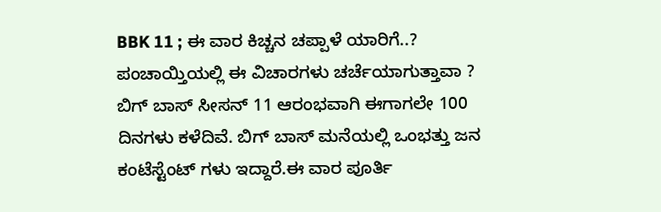BBK 11 ; ಈ ವಾರ ಕಿಚ್ಚನ ಚಪ್ಪಾಳೆ ಯಾರಿಗೆ..? ಪಂಚಾಯ್ತಿಯಲ್ಲಿ ಈ ವಿಚಾರಗಳು ಚರ್ಚೆಯಾಗುತ್ತಾವಾ ?
ಬಿಗ್ ಬಾಸ್ ಸೀಸನ್ 11 ಆರಂಭವಾಗಿ ಈಗಾಗಲೇ 100 ದಿನಗಳು ಕಳೆದಿವೆ. ಬಿಗ್ ಬಾಸ್ ಮನೆಯಲ್ಲಿ ಒಂಭತ್ತು ಜನ ಕಂಟೆಸ್ಟೆಂಟ್ ಗಳು ಇದ್ದಾರೆ.ಈ ವಾರ ಪೂರ್ತಿ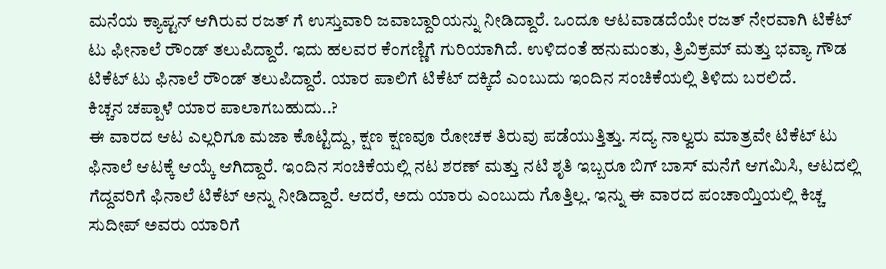ಮನೆಯ ಕ್ಯಾಪ್ಟನ್ ಆಗಿರುವ ರಜತ್ ಗೆ ಉಸ್ತುವಾರಿ ಜವಾಬ್ದಾರಿಯನ್ನು ನೀಡಿದ್ದಾರೆ. ಒಂದೂ ಆಟವಾಡದೆಯೇ ರಜತ್ ನೇರವಾಗಿ ಟಿಕೆಟ್ ಟು ಫೀನಾಲೆ ರೌಂಡ್ ತಲುಪಿದ್ದಾರೆ. ಇದು ಹಲವರ ಕೆಂಗಣ್ಣಿಗೆ ಗುರಿಯಾಗಿದೆ. ಉಳಿದಂತೆ ಹನುಮಂತು, ತ್ರಿವಿಕ್ರಮ್ ಮತ್ತು ಭವ್ಯಾ ಗೌಡ ಟಿಕೆಟ್ ಟು ಫಿನಾಲೆ ರೌಂಡ್ ತಲುಪಿದ್ದಾರೆ. ಯಾರ ಪಾಲಿಗೆ ಟಿಕೆಟ್ ದಕ್ಕಿದೆ ಎಂಬುದು ಇಂದಿನ ಸಂಚಿಕೆಯಲ್ಲಿ ತಿಳಿದು ಬರಲಿದೆ.
ಕಿಚ್ಚನ ಚಪ್ಪಾಳೆ ಯಾರ ಪಾಲಾಗಬಹುದು..?
ಈ ವಾರದ ಆಟ ಎಲ್ಲರಿಗೂ ಮಜಾ ಕೊಟ್ಟಿದ್ದು, ಕ್ಷಣ ಕ್ಷಣವೂ ರೋಚಕ ತಿರುವು ಪಡೆಯುತ್ತಿತ್ತು. ಸದ್ಯ ನಾಲ್ವರು ಮಾತ್ರವೇ ಟಿಕೆಟ್ ಟು ಫಿನಾಲೆ ಆಟಕ್ಕೆ ಆಯ್ಕೆ ಆಗಿದ್ದಾರೆ. ಇಂದಿನ ಸಂಚಿಕೆಯಲ್ಲಿ ನಟ ಶರಣ್ ಮತ್ತು ನಟಿ ಶೃತಿ ಇಬ್ಬರೂ ಬಿಗ್ ಬಾಸ್ ಮನೆಗೆ ಆಗಮಿಸಿ, ಆಟದಲ್ಲಿ ಗೆದ್ದವರಿಗೆ ಫಿನಾಲೆ ಟಿಕೆಟ್ ಅನ್ನು ನೀಡಿದ್ದಾರೆ. ಆದರೆ, ಅದು ಯಾರು ಎಂಬುದು ಗೊತ್ತಿಲ್ಲ. ಇನ್ನು ಈ ವಾರದ ಪಂಚಾಯ್ತಿಯಲ್ಲಿ ಕಿಚ್ಚ ಸುದೀಪ್ ಅವರು ಯಾರಿಗೆ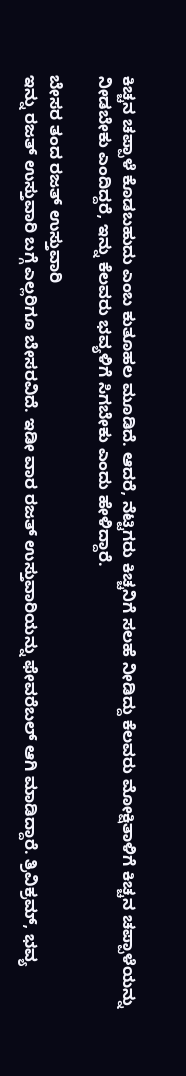ಕಿಚ್ಚನ ಚಪ್ಪಾಳೆ ಕೊಡಬಹುದು ಎಂಬ ಕುತೂಹಲ ಮೂಡಿದೆ. ಆದರೆ, ನೆಟ್ಟಿಗರು ಕಿಚ್ಚನಿಗೆ ಸಲಹೆ ನೀಡಿದ್ದು ಕೆಲವರು ಮೋಕ್ಷಿತಾಳಿಗೆ ಕಿಚ್ಚನ ಚಪ್ಪಾಳೆಯನ್ನು ನೀಡಬೇಕು ಎಂದಿದ್ದರೆ, ಇನ್ನು ಕೆಲವರು ಭವ್ಯಳಿಗೆ ಸಿಗಬೇಕು ಎಂದು ಹೇಳಿದ್ದಾರೆ.

ಬೇಸರ ತಂದ ರಜತ್ ಉಸ್ತುವಾರಿ
ಇನ್ನು ರಜತ್ ಉಸ್ತುವಾರಿ ಬಗ್ಗೆ ಎಲ್ಲರಿಗೂ ಬೇಸರವಿದೆ. ಇಡೀ ವಾರ ರಜತ್ ಉಸ್ತುವಾರಿಯನ್ನು ಫೇವರೆಬಲ್ ಆಗಿ ಮಾಡಿದ್ದಾರೆ. ತ್ರಿವಿಕ್ರಮ್, ಭವ್ಯ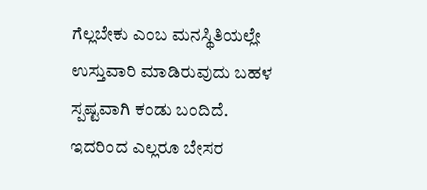ಗೆಲ್ಲಬೇಕು ಎಂಬ ಮನಸ್ಥಿತಿಯಲ್ಲೇ ಉಸ್ತುವಾರಿ ಮಾಡಿರುವುದು ಬಹಳ ಸ್ಪಷ್ಟವಾಗಿ ಕಂಡು ಬಂದಿದೆ. ಇದರಿಂದ ಎಲ್ಲರೂ ಬೇಸರ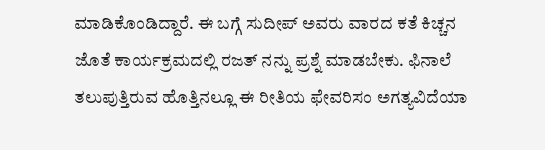ಮಾಡಿಕೊಂಡಿದ್ದಾರೆ. ಈ ಬಗ್ಗೆ ಸುದೀಪ್ ಅವರು ವಾರದ ಕತೆ ಕಿಚ್ಚನ ಜೊತೆ ಕಾರ್ಯಕ್ರಮದಲ್ಲಿ ರಜತ್ ನನ್ನು ಪ್ರಶ್ನೆ ಮಾಡಬೇಕು. ಫಿನಾಲೆ ತಲುಪುತ್ತಿರುವ ಹೊತ್ತಿನಲ್ಲೂ ಈ ರೀತಿಯ ಫೇವರಿಸಂ ಅಗತ್ಯವಿದೆಯಾ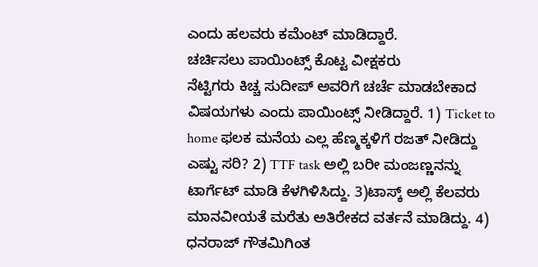ಎಂದು ಹಲವರು ಕಮೆಂಟ್ ಮಾಡಿದ್ದಾರೆ.
ಚರ್ಚಿಸಲು ಪಾಯಿಂಟ್ಸ್ ಕೊಟ್ಟ ವೀಕ್ಷಕರು
ನೆಟ್ಟಿಗರು ಕಿಚ್ಚ ಸುದೀಪ್ ಅವರಿಗೆ ಚರ್ಚೆ ಮಾಡಬೇಕಾದ ವಿಷಯಗಳು ಎಂದು ಪಾಯಿಂಟ್ಸ್ ನೀಡಿದ್ದಾರೆ. 1) Ticket to home ಫಲಕ ಮನೆಯ ಎಲ್ಲ ಹೆಣ್ಮಕ್ಕಳಿಗೆ ರಜತ್ ನೀಡಿದ್ದು ಎಷ್ಟು ಸರಿ? 2) TTF task ಅಲ್ಲಿ ಬರೀ ಮಂಜಣ್ಣನನ್ನು ಟಾರ್ಗೆಟ್ ಮಾಡಿ ಕೆಳಗಿಳಿಸಿದ್ದು. 3)ಟಾಸ್ಕ್ ಅಲ್ಲಿ ಕೆಲವರು ಮಾನವೀಯತೆ ಮರೆತು ಅತಿರೇಕದ ವರ್ತನೆ ಮಾಡಿದ್ದು. 4) ಧನರಾಜ್ ಗೌತಮಿಗಿಂತ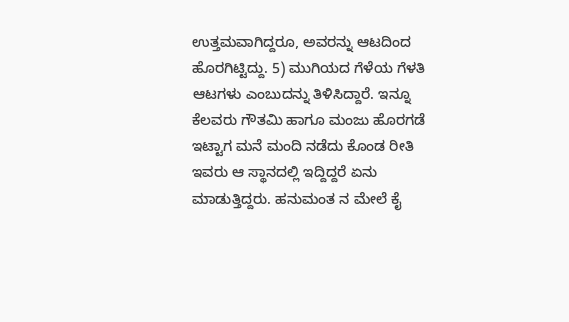ಉತ್ತಮವಾಗಿದ್ದರೂ, ಅವರನ್ನು ಆಟದಿಂದ ಹೊರಗಿಟ್ಟಿದ್ದು. 5) ಮುಗಿಯದ ಗೆಳೆಯ ಗೆಳತಿ ಆಟಗಳು ಎಂಬುದನ್ನು ತಿಳಿಸಿದ್ದಾರೆ. ಇನ್ನೂ ಕೆಲವರು ಗೌತಮಿ ಹಾಗೂ ಮಂಜು ಹೊರಗಡೆ ಇಟ್ಟಾಗ ಮನೆ ಮಂದಿ ನಡೆದು ಕೊಂಡ ರೀತಿ ಇವರು ಆ ಸ್ಥಾನದಲ್ಲಿ ಇದ್ದಿದ್ದರೆ ಏನು ಮಾಡುತ್ತಿದ್ದರು. ಹನುಮಂತ ನ ಮೇಲೆ ಕೈ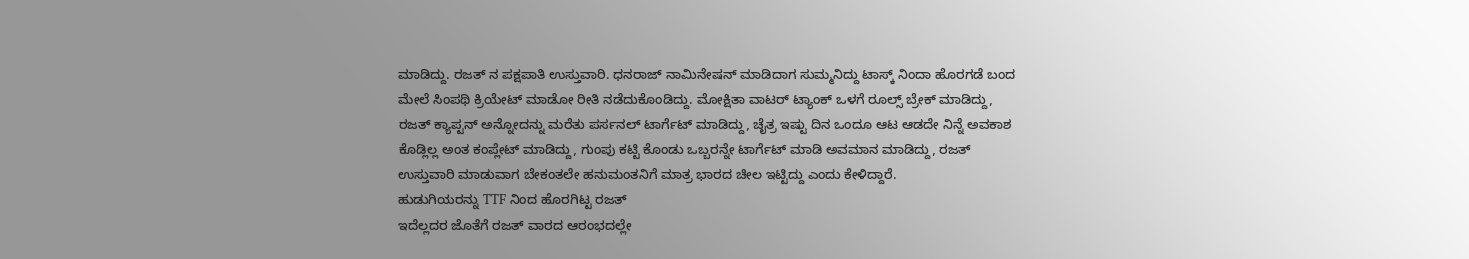ಮಾಡಿದ್ದು. ರಜತ್ ನ ಪಕ್ಷಪಾತಿ ಉಸ್ತುವಾರಿ. ಧನರಾಜ್ ನಾಮಿನೇಷನ್ ಮಾಡಿದಾಗ ಸುಮ್ಮನಿದ್ದು ಟಾಸ್ಕ್ ನಿಂದಾ ಹೊರಗಡೆ ಬಂದ ಮೇಲೆ ಸಿಂಪಥಿ ಕ್ರಿಯೇಟ್ ಮಾಡೋ ರೀತಿ ನಡೆದುಕೊಂಡಿದ್ದು. ಮೋಕ್ಷಿತಾ ವಾಟರ್ ಟ್ಯಾಂಕ್ ಒಳಗೆ ರೂಲ್ಸ್ ಬ್ರೇಕ್ ಮಾಡಿದ್ದು, ರಜತ್ ಕ್ಯಾಪ್ಟನ್ ಅನ್ನೋದನ್ನು ಮರೆತು ಪರ್ಸನಲ್ ಟಾರ್ಗೆಟ್ ಮಾಡಿದ್ದು, ಚೈತ್ರ ಇಷ್ಟು ದಿನ ಒಂದೂ ಆಟ ಆಡದೇ ನಿನ್ನೆ ಅವಕಾಶ ಕೊಡ್ಲಿಲ್ಲ ಅಂತ ಕಂಪ್ಲೇಟ್ ಮಾಡಿದ್ದು, ಗುಂಪು ಕಟ್ಟಿ ಕೊಂಡು ಒಬ್ಬರನ್ನೇ ಟಾರ್ಗೆಟ್ ಮಾಡಿ ಅವಮಾನ ಮಾಡಿದ್ದು, ರಜತ್ ಉಸ್ತುವಾರಿ ಮಾಡುವಾಗ ಬೇಕಂತಲೇ ಹನುಮಂತನಿಗೆ ಮಾತ್ರ ಭಾರದ ಚೀಲ ಇಟ್ಟಿದ್ದು ಎಂದು ಕೇಳಿದ್ದಾರೆ.
ಹುಡುಗಿಯರನ್ನು TTF ನಿಂದ ಹೊರಗಿಟ್ಟ ರಜತ್
ಇದೆಲ್ಲದರ ಜೊತೆಗೆ ರಜತ್ ವಾರದ ಆರಂಭದಲ್ಲೇ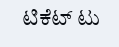ಟಿಕೆಟ್ ಟು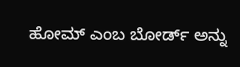ಹೋಮ್ ಎಂಬ ಬೋರ್ಡ್ ಅನ್ನು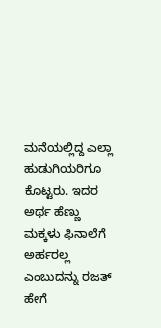ಮನೆಯಲ್ಲಿದ್ದ ಎಲ್ಲಾ ಹುಡುಗಿಯರಿಗೂ ಕೊಟ್ಟರು. ಇದರ ಅರ್ಥ ಹೆಣ್ಣು ಮಕ್ಕಳು ಫಿನಾಲೆಗೆ ಅರ್ಹರಲ್ಲ ಎಂಬುದನ್ನು ರಜತ್ ಹೇಗೆ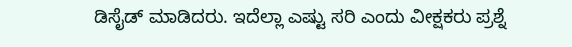ಡಿಸೈಡ್ ಮಾಡಿದರು. ಇದೆಲ್ಲಾ ಎಷ್ಟು ಸರಿ ಎಂದು ವೀಕ್ಷಕರು ಪ್ರಶ್ನೆ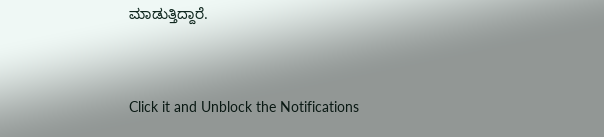ಮಾಡುತ್ತಿದ್ದಾರೆ.


Click it and Unblock the Notifications